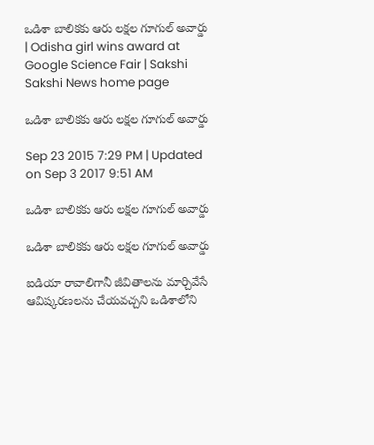ఒడిశా బాలికకు ఆరు లక్షల గూగుల్ అవార్డు | Odisha girl wins award at Google Science Fair | Sakshi
Sakshi News home page

ఒడిశా బాలికకు ఆరు లక్షల గూగుల్ అవార్డు

Sep 23 2015 7:29 PM | Updated on Sep 3 2017 9:51 AM

ఒడిశా బాలికకు ఆరు లక్షల గూగుల్ అవార్డు

ఒడిశా బాలికకు ఆరు లక్షల గూగుల్ అవార్డు

ఐడియా రావాలిగానీ జీవితాలను మార్చివేసే ఆవిష్కరణలను చేయవచ్చని ఒడిశాలోని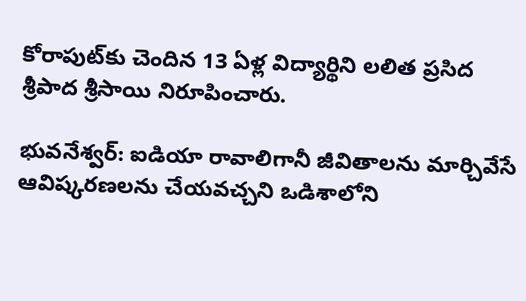కోరాపుట్‌కు చెందిన 13 ఏళ్ల విద్యార్థిని లలిత ప్రసిద శ్రీపాద శ్రీసాయి నిరూపించారు.

భువనేశ్వర్: ఐడియా రావాలిగానీ జీవితాలను మార్చివేసే ఆవిష్కరణలను చేయవచ్చని ఒడిశాలోని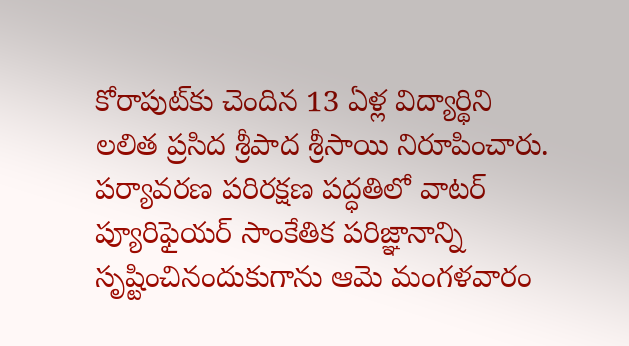కోరాపుట్‌కు చెందిన 13 ఏళ్ల విద్యార్థిని లలిత ప్రసిద శ్రీపాద శ్రీసాయి నిరూపించారు. పర్యావరణ పరిరక్షణ పద్ధతిలో వాటర్ ప్యూరిఫైయర్ సాంకేతిక పరిజ్ఞానాన్ని సృష్టించినందుకుగాను ఆమె మంగళవారం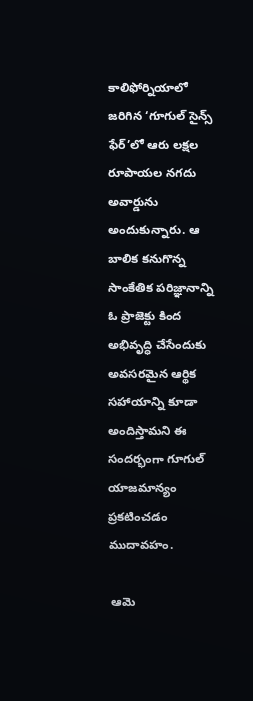కాలిఫోర్నియాలో జరిగిన ‘గూగుల్ సైన్స్ ఫేర్’లో ఆరు లక్షల రూపాయల నగదు అవార్డును అందుకున్నారు. ఆ బాలిక కనుగొన్న సాంకేతిక పరిజ్ఞానాన్ని ఓ ప్రాజెక్టు కింద అభివృద్ధి చేసేందుకు అవసరమైన ఆర్థిక సహాయాన్ని కూడా అందిస్తామని ఈ సందర్భంగా గూగుల్ యాజమాన్యం ప్రకటించడం ముదావహం.

 ఆమె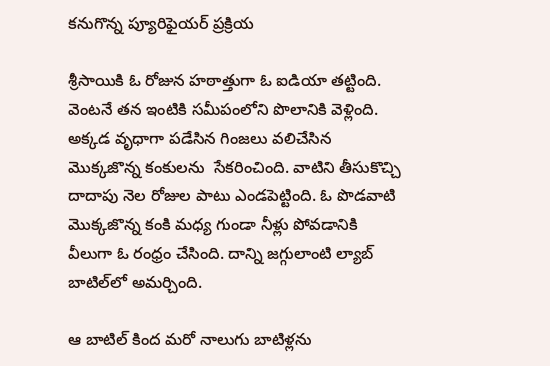కనుగొన్న ప్యూరిఫైయర్ ప్రక్రియ

శ్రీసాయికి ఓ రోజున హఠాత్తుగా ఓ ఐడియా తట్టింది. వెంటనే తన ఇంటికి సమీపంలోని పొలానికి వెళ్లింది. అక్కడ వృధాగా పడేసిన గింజలు వలిచేసిన మొక్కజొన్న కంకులను  సేకరించింది. వాటిని తీసుకొచ్చి దాదాపు నెల రోజుల పాటు ఎండపెట్టింది. ఓ పొడవాటి మొక్కజొన్న కంకి మధ్య గుండా నీళ్లు పోవడానికి వీలుగా ఓ రంధ్రం చేసింది. దాన్ని జగ్గులాంటి ల్యాబ్ బాటిల్‌లో అమర్చింది.

ఆ బాటిల్ కింద మరో నాలుగు బాటిళ్లను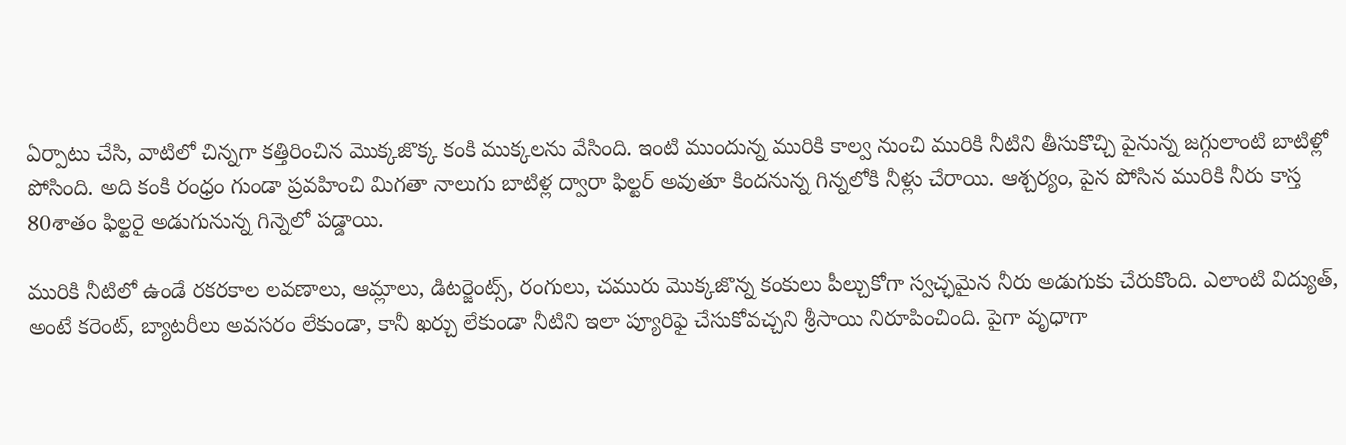ఏర్పాటు చేసి, వాటిలో చిన్నగా కత్తిరించిన మొక్కజొక్క కంకి ముక్కలను వేసింది. ఇంటి ముందున్న మురికి కాల్వ నుంచి మురికి నీటిని తీసుకొచ్చి పైనున్న జగ్గులాంటి బాటిళ్లో పోసింది. అది కంకి రంధ్రం గుండా ప్రవహించి మిగతా నాలుగు బాటిళ్ల ద్వారా ఫిల్టర్ అవుతూ కిందనున్న గిన్నలోకి నీళ్లు చేరాయి. ఆశ్చర్యం, పైన పోసిన మురికి నీరు కాస్త 80శాతం ఫిల్టరై అడుగునున్న గిన్నెలో పడ్డాయి.

మురికి నీటిలో ఉండే రకరకాల లవణాలు, ఆమ్లాలు, డిటర్జెంట్స్, రంగులు, చమురు మొక్కజొన్న కంకులు పీల్చుకోగా స్వచ్ఛమైన నీరు అడుగుకు చేరుకొంది. ఎలాంటి విద్యుత్, అంటే కరెంట్, బ్యాటరీలు అవసరం లేకుండా, కానీ ఖర్చు లేకుండా నీటిని ఇలా ప్యూరిఫై చేసుకోవచ్చని శ్రీసాయి నిరూపించింది. పైగా వృధాగా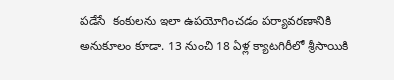పడేసే  కంకులను ఇలా ఉపయోగించడం పర్యావరణానికి అనుకూలం కూడా. 13 నుంచి 18 ఏళ్ల క్యాటగిరీలో శ్రీసాయికి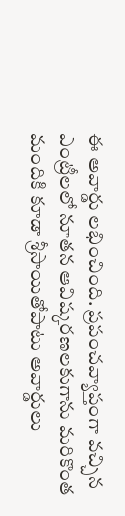ఈ అవార్డు లభించింది. ప్రపంచవ్యాప్తంగా వచ్చిన ఎంట్రీలలో నూతన ఆవిష్కరణలకుగాను మరికొంత మందికి కూడా శ్రీసాయితోపాటు అవార్డులు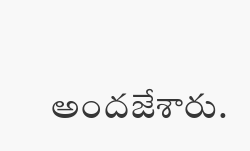అందజేశారు.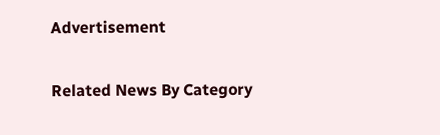Advertisement

Related News By Category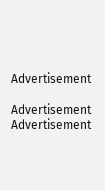Advertisement

Advertisement
Advertisement